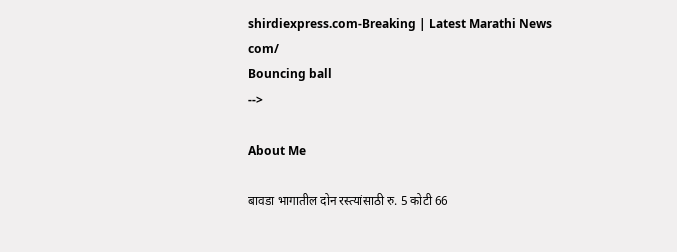shirdiexpress.com-Breaking | Latest Marathi News com/
Bouncing ball
-->

About Me

बावडा भागातील दोन रस्त्यांसाठी रु. 5 कोटी 66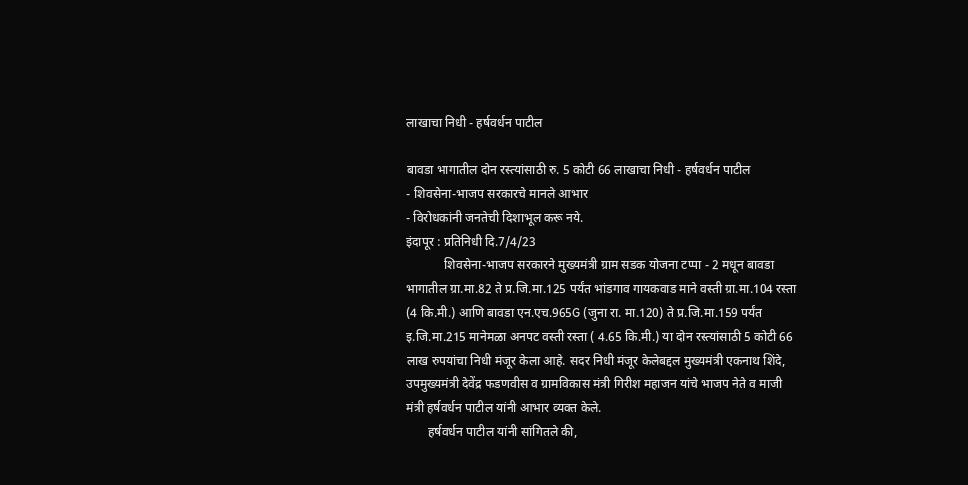लाखाचा निधी - हर्षवर्धन पाटील

बावडा भागातील दोन रस्त्यांसाठी रु. 5 कोटी 66 लाखाचा निधी - हर्षवर्धन पाटील
- शिवसेना-भाजप सरकारचे मानले आभार
- विरोधकांनी जनतेची दिशाभूल करू नये.
इंदापूर : प्रतिनिधी दि.7/4/23
            शिवसेना-भाजप सरकारने मुख्यमंत्री ग्राम सडक योजना टप्पा - 2 मधून बावडा भागातील ग्रा.मा.82 ते प्र.जि.मा.125 पर्यंत भांडगाव गायकवाड माने वस्ती ग्रा.मा.104 रस्ता (4 कि.मी.) आणि बावडा एन.एच.965G (जुना रा. मा.120) ते प्र.जि.मा.159 पर्यंत इ.जि.मा.215 मानेमळा अनपट वस्ती रस्ता ( 4.65 कि.मी.) या दोन रस्त्यांसाठी 5 कोटी 66 लाख रुपयांचा निधी मंजूर केला आहे. सदर निधी मंजूर केलेबद्दल मुख्यमंत्री एकनाथ शिंदे, उपमुख्यमंत्री देवेंद्र फडणवीस व ग्रामविकास मंत्री गिरीश महाजन यांचे भाजप नेते व माजी मंत्री हर्षवर्धन पाटील यांनी आभार व्यक्त केले.
       हर्षवर्धन पाटील यांनी सांगितले की,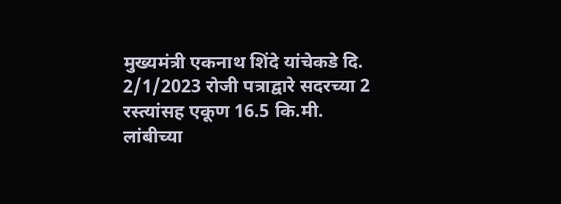मुख्यमंत्री एकनाथ शिंदे यांचेकडे दि. 2/1/2023 रोजी पत्राद्वारे सदरच्या 2 रस्त्यांसह एकूण 16.5 कि.मी. लांबीच्या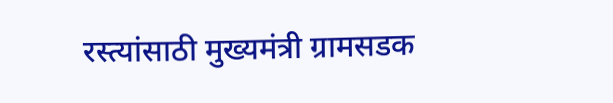रस्त्यांसाठी मुख्यमंत्री ग्रामसडक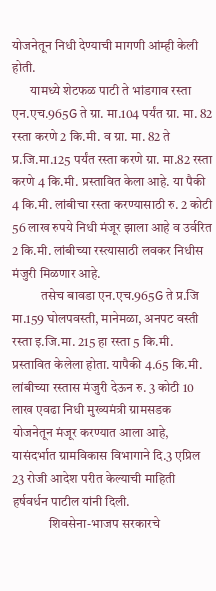योजनेतून निधी देण्याची मागणी आंम्ही केली होती.
       यामध्ये शेटफळ पाटी ते भांडगाव रस्ता  एन.एच.965G ते ग्रा. मा.104 पर्यंत ग्रा. मा. 82 रस्ता करणे 2 कि.मी. व ग्रा. मा. 82 ते प्र.जि.मा.125 पर्यंत रस्ता करणे ग्रा. मा.82 रस्ता करणे 4 कि.मी. प्रस्तावित केला आहे. या पैकी 4 कि.मी. लांबीचा रस्ता करण्यासाठी रु. 2 कोटी 56 लाख रुपये निधी मंजूर झाला आहे व उर्वरित 2 कि.मी. लांबीच्या रस्त्यासाठी लवकर निधीस मंजुरी मिळणार आहे.
           तसेच बावडा एन.एच.965G ते प्र.जि मा.159 घोलपवस्ती, मानेमळा, अनपट वस्ती रस्ता इ.जि.मा. 215 हा रस्ता 5 कि.मी. प्रस्तावित केलेला होता. यापैकी 4.65 कि.मी. लांबीच्या रस्तास मंजुरी देऊन रु. 3 कोटी 10 लाख एवढा निधी मुख्यमंत्री ग्रामसडक योजनेतून मंजूर करण्यात आला आहे, यासंदर्भात ग्रामविकास विभागाने दि.3 एप्रिल 23 रोजी आदेश परीत केल्याची माहिती हर्षवर्धन पाटील यांनी दिली.
              शिवसेना-भाजप सरकारचे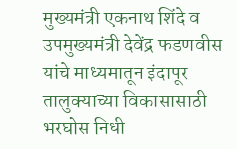मुख्यमंत्री एकनाथ शिंदे व उपमुख्यमंत्री देवेंद्र फडणवीस यांचे माध्यमातून इंदापूर तालुक्याच्या विकासासाठी भरघोस निधी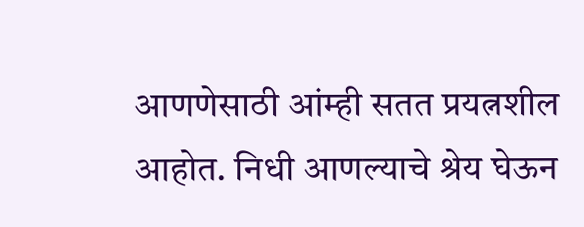आणणेसाठी आंम्ही सतत प्रयत्नशील आहोत. निधी आणल्याचे श्रेय घेऊन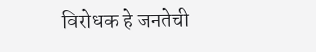विरोधक हे जनतेची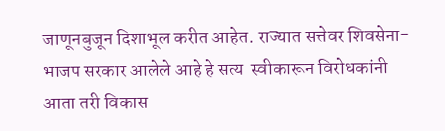जाणूनबुजून दिशाभूल करीत आहेत. राज्यात सत्तेवर शिवसेना-भाजप सरकार आलेले आहे हे सत्य  स्वीकारून विरोधकांनी आता तरी विकास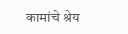कामांचे श्रेय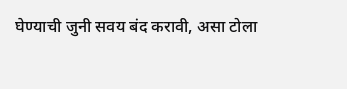घेण्याची जुनी सवय बंद करावी, असा टोला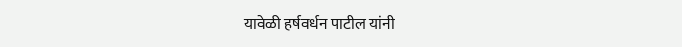यावेळी हर्षवर्धन पाटील यांनी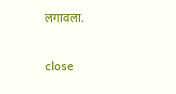लगावला.

close